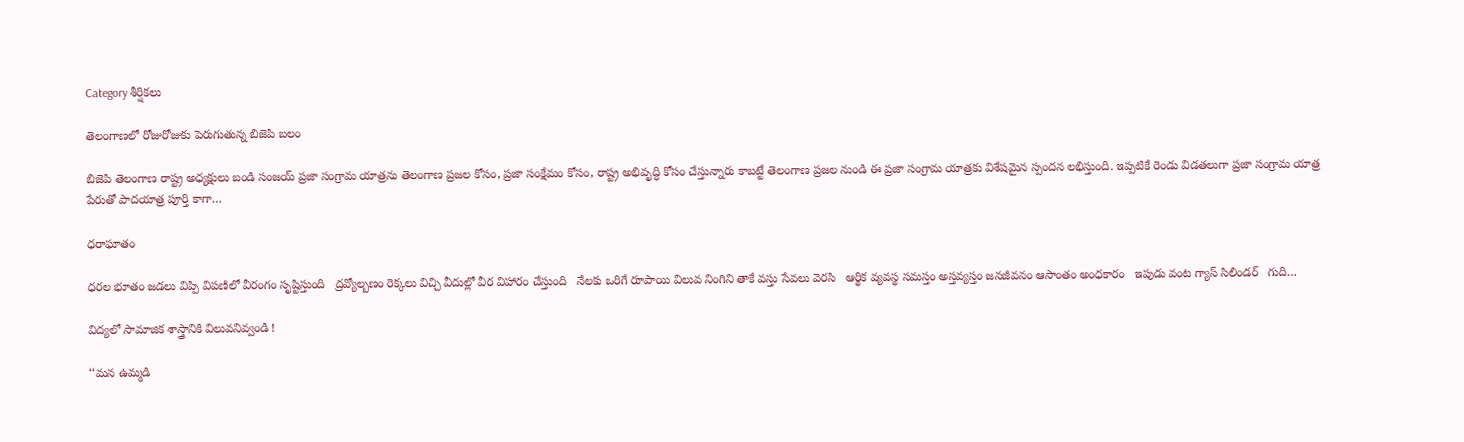Category శీర్షికలు

తెలంగాణలో రోజురోజుకు పెరుగుతున్న బిజెపి బలం

బిజెపి తెలంగాణ రాష్ట్ర అధ్యక్షులు బండి సంజయ్‌ ‌ప్రజా సంగ్రామ యాత్రను తెలంగాణ ప్రజల కోసం, ప్రజా సంక్షేమం కోసం, రాష్ట్ర అభివృద్ధి కోసం చేస్తున్నారు కాబట్టే తెలంగాణ ప్రజల నుండి ఈ ప్రజా సంగ్రామ యాత్రకు విశేషమైన స్పందన లభిస్తుంది. ఇప్పటికే రెండు విడతలుగా ప్రజా సంగ్రామ యాత్ర పేరుతో పాదయాత్ర పూర్తి కాగా…

ధరాఘాతం

ధరల భూతం జడలు విప్పి విపణిలో వీరంగం సృష్టిస్తుంది   ద్రవ్యోల్బణం రెక్కలు విచ్చి వీదుల్లో వీర విహారం చేస్తుంది   నేలకు ఒరిగే రూపాయి విలువ నింగిని తాకే వస్తు సేవలు వెరసి   ఆర్థిక వ్యవస్థ సమస్తం అస్తవ్యస్తం జనజీవనం ఆసాంతం అంధకారం   ఇపుడు వంట గ్యాస్‌ ‌సిలిండర్‌   ‌గుది…

విద్యలో సామాజిక శాస్త్రానికి విలువనివ్వండి !

‘‘మన ఉమ్మడి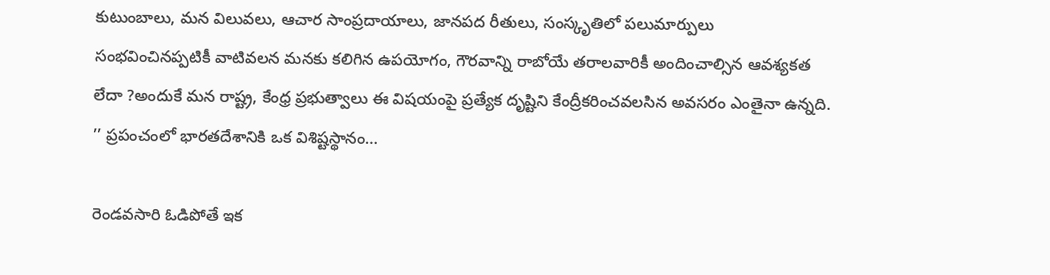కుటుంబాలు, మన విలువలు, ఆచార సాంప్రదాయాలు, జానపద రీతులు, సంస్కృతిలో పలుమార్పులు సంభవించినప్పటికీ వాటివలన మనకు కలిగిన ఉపయోగం, గౌరవాన్ని రాబోయే తరాలవారికీ అందించాల్సిన ఆవశ్యకత లేదా ?అందుకే మన రాష్ట్ర, కేంధ్ర ప్రభుత్వాలు ఈ విషయంపై ప్రత్యేక దృష్టిని కేంద్రీకరించవలసిన అవసరం ఎంతైనా ఉన్నది. ’’ ప్రపంచంలో భారతదేశానికి ఒక విశిష్టస్థానం…

రెండవసారి ఓడిపోతే ఇక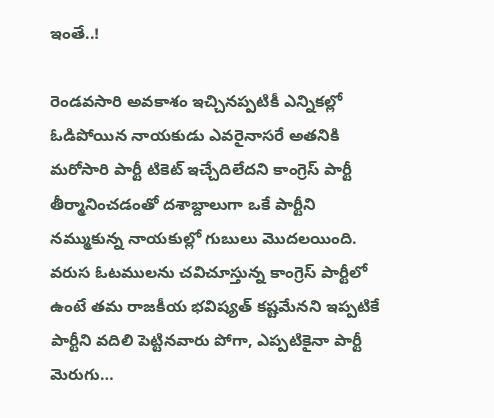ఇంతే..!

రెండవసారి అవకాశం ఇచ్చినప్పటికీ ఎన్నికల్లో ఓడిపోయిన నాయకుడు ఎవరైనాసరే అతనికి మరోసారి పార్టీ టికెట్‌ ఇచ్చేదిలేదని కాంగ్రెస్‌ ‌పార్టీ తీర్మానించడంతో దశాబ్దాలుగా ఒకే పార్టీని నమ్ముకున్న నాయకుల్లో గుబులు మొదలయింది. వరుస ఓటములను చవిచూస్తున్న కాంగ్రెస్‌ ‌పార్టీలో ఉంటే తమ రాజకీయ భవిష్యత్‌ ‌కష్టమేనని ఇప్పటికే పార్టీని వదిలి పెట్టినవారు పోగా, ఎప్పటికైనా పార్టీ మెరుగు…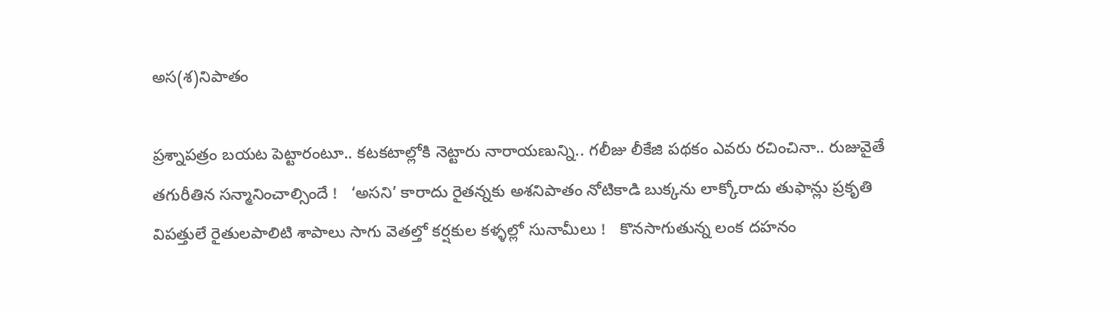అస(శ)నిపాతం

ప్రశ్నాపత్రం బయట పెట్టారంటూ.. కటకటాల్లోకి నెట్టారు నారాయణున్ని.. గలీజు లీకేజి పథకం ఎవరు రచించినా.. రుజువైతే తగురీతిన సన్మానించాల్సిందే !   ‘అసని’ కారాదు రైతన్నకు అశనిపాతం నోటికాడి బుక్కను లాక్కోరాదు తుఫాన్లు ప్రకృతి విపత్తులే రైతులపాలిటి శాపాలు సాగు వెతల్తో కర్షకుల కళ్ళల్లో సునామీలు !   కొనసాగుతున్న లంక దహనం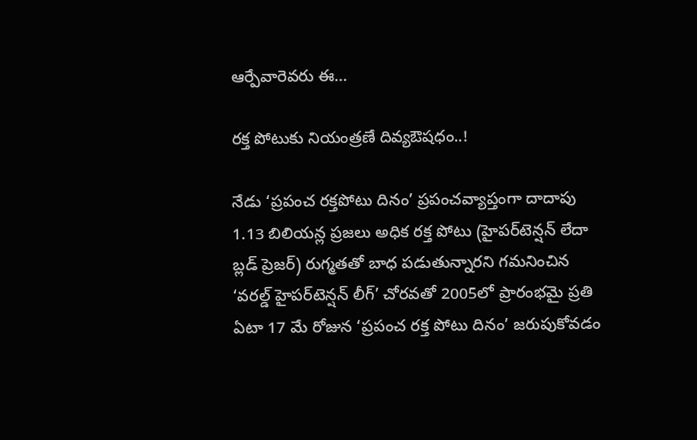ఆర్పేవారెవరు ఈ…

రక్త పోటుకు నియంత్రణే దివ్యఔషధం..!

నేడు ‘ప్రపంచ రక్తపోటు దినం’ ప్రపంచవ్యాప్తంగా దాదాపు 1.13 బిలియన్ల ప్రజలు అధిక రక్త పోటు (హైపర్‌టెన్షన్‌ ‌లేదా బ్లడ్‌ ‌ప్రెజర్‌) రుగ్మతతో బాధ పడుతున్నారని గమనించిన ‘వరల్డ్ ‌హైపర్‌టెన్షన్‌ ‌లీగ్‌’ చోరవతో 2005లో ప్రారంభమై ప్రతి ఏటా 17 మే రోజున ‘ప్రపంచ రక్త పోటు దినం’ జరుపుకోవడం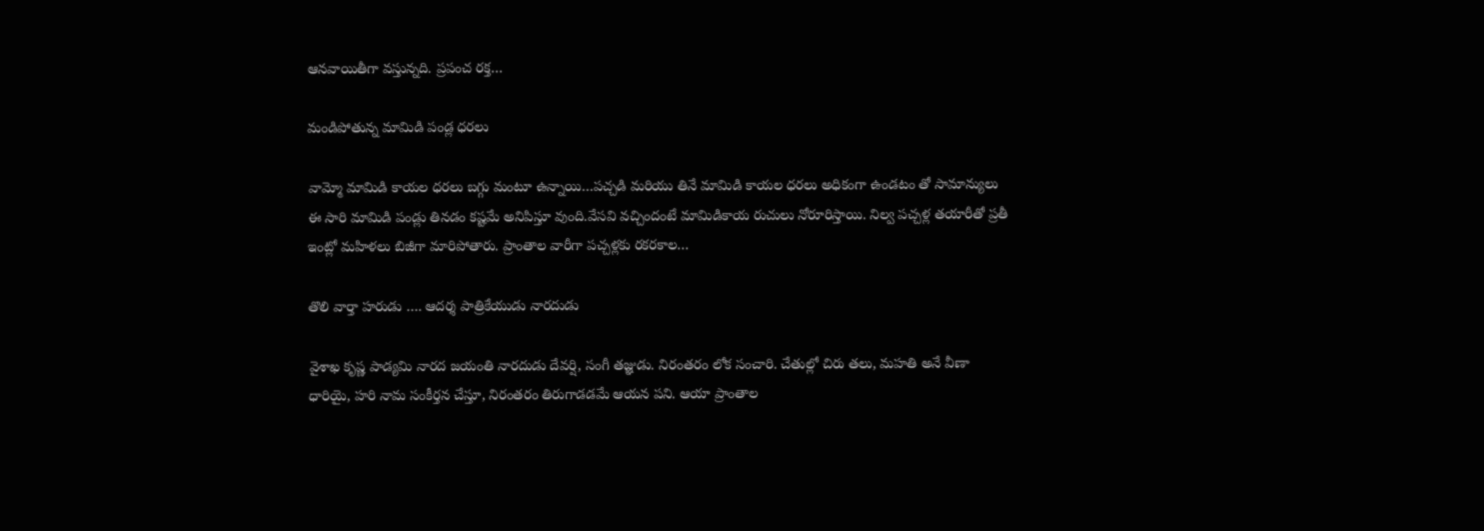ఆనవాయితీగా వస్తున్నది. ప్రపంచ రక్త…

మండిపోతున్న మామిడి పండ్ల ధరలు

వామ్మో మామిడి కాయల ధరలు బగ్గు మంటూ ఉన్నాయి…పచ్చడి మరియు తినే మామిడి కాయల ధరలు అధికంగా ఉండటం తో సామాన్యులు ఈ సారి మామిడి పండ్లు తినడం కష్టమే అనిపిస్తూ వుంది.వేసవి వచ్చిందంటే మామిడికాయ రుచులు నోరూరిస్తాయి. నిల్వ పచ్చళ్ల తయారీతో ప్రతీ ఇంట్లో మహిళలు బిజీగా మారిపోతారు. ప్రాంతాల వారీగా పచ్చళ్లకు రకరకాల…

తొలి వార్తా హరుడు …. ఆదర్శ పాత్రికేయుడు నారదుడు

వైశాఖ కృష్ణ పాడ్యమి నారద జయంతి నారదుడు దేవర్షి, సంగీ తజ్ఞుడు. నిరంతరం లోక సంచారి. చేతుల్లో చిరు తలు, మహతి అనే వీణా ధారియై, హరి నామ సంకీర్తన చేస్తూ, నిరంతరం తిరుగాడడమే ఆయన పని. ఆయా ప్రాంతాల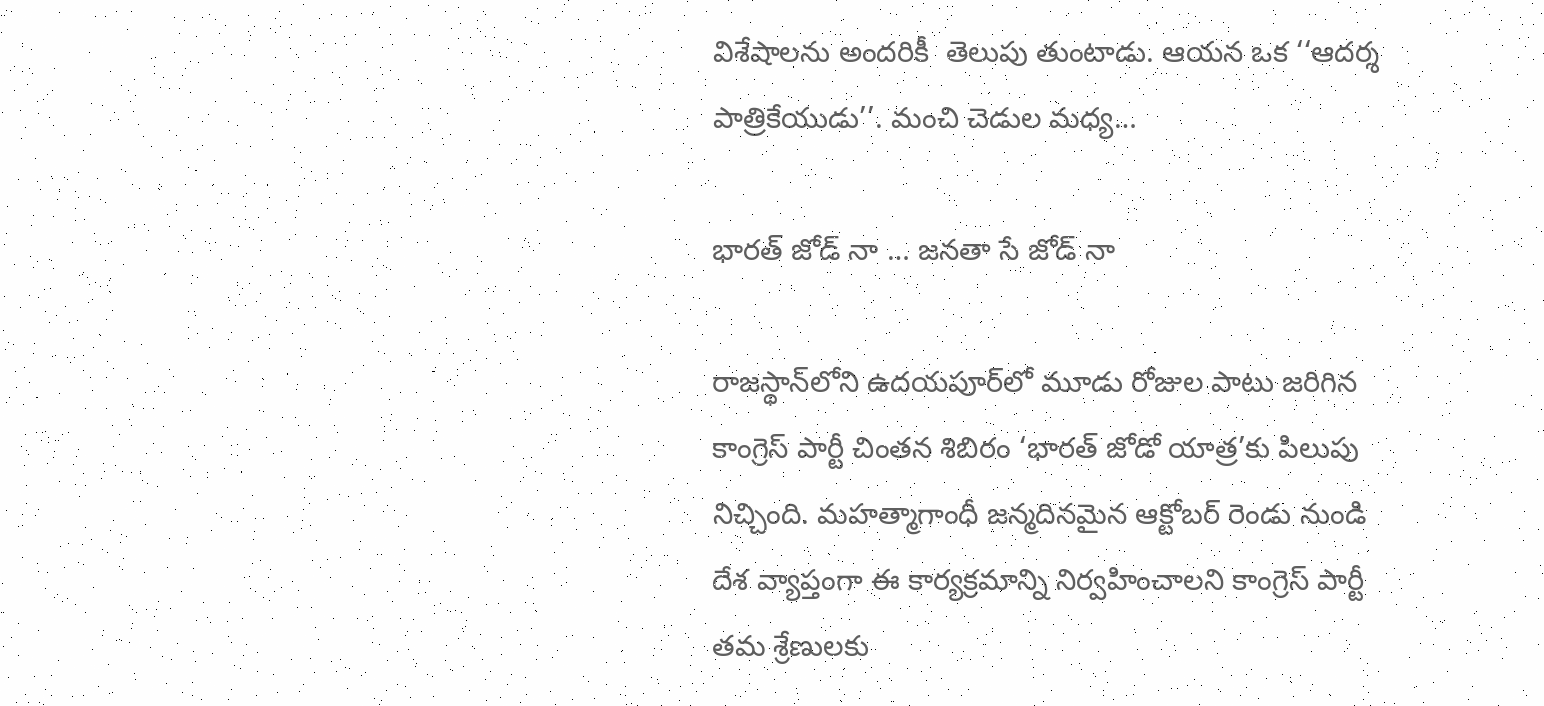విశేషాలను అందరికీ  తెలుపు తుంటాడు. ఆయన ఒక ‘‘ఆదర్శ పాత్రికేయుడు’’. మంచి చెడుల మధ్య…

భారత్‌ ‌జోడ్‌ ‌నా … జనతా సే జోడ్‌ ‌నా

రాజస్థాన్‌లోని ఉదయపూర్‌లో మూడు రోజుల పాటు జరిగిన కాంగ్రెస్‌ ‌పార్టీ చింతన శిబిరం ‘భారత్‌ ‌జోడో యాత్ర’కు పిలుపు నిచ్చింది. మహత్మాగాంధీ జన్మదినమైన ఆక్టోబర్‌ ‌రెండు నుండి దేశ వ్యాప్తంగా ఈ కార్యక్రమాన్ని నిర్వహించాలని కాంగ్రెస్‌ ‌పార్టీ తమ శ్రేణులకు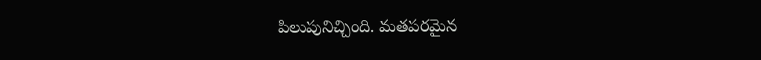పిలుపునిచ్చింది. మతపరమైన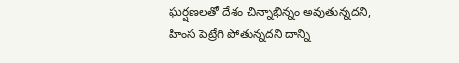ఘర్షణలతో దేశం చిన్నాభిన్నం అవుతున్నదని, హింస పెట్రేగి పోతున్నదని దాన్ని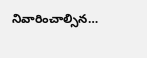నివారించాల్సిన…